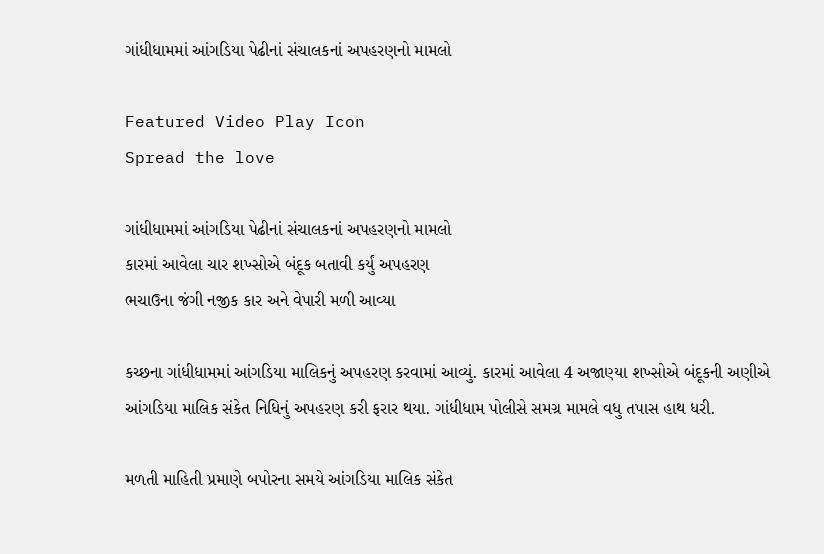ગાંધીધામમાં આંગડિયા પેઢીનાં સંચાલકનાં અપહરણનો મામલો

Featured Video Play Icon
Spread the love

ગાંધીધામમાં આંગડિયા પેઢીનાં સંચાલકનાં અપહરણનો મામલો
કારમાં આવેલા ચાર શખ્સોએ બંદૂક બતાવી કર્યું અપહરણ
ભચાઉના જંગી નજીક કાર અને વેપારી મળી આવ્યા

કચ્છના ગાંધીધામમાં આંગડિયા માલિકનું અપહરણ કરવામાં આવ્યું. કારમાં આવેલા 4 અજાણ્યા શખ્સોએ બંદૂકની અણીએ આંગડિયા માલિક સંકેત નિધિનું અપહરણ કરી ફરાર થયા. ગાંધીધામ પોલીસે સમગ્ર મામલે વધુ તપાસ હાથ ધરી.

મળતી માહિતી પ્રમાણે બપોરના સમયે આંગડિયા માલિક સંકેત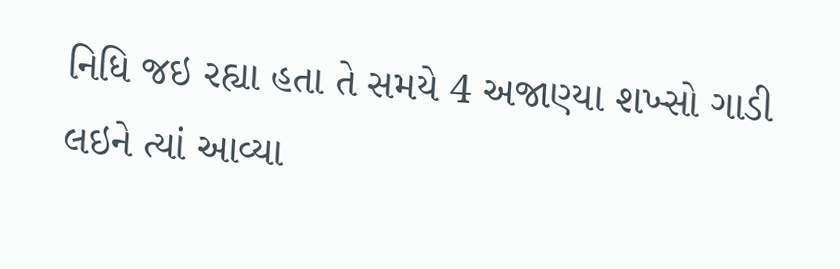નિધિ જઇ રહ્યા હતા તે સમયે 4 અજાણ્યા શખ્સો ગાડી લઇને ત્યાં આવ્યા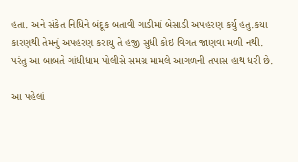હતા. અને સંકેત નિધિને બંદૂક બતાવી ગાડીમાં બેસાડી અપહરણ કર્યુ હતુ.કયા કારણથી તેમનું અપહરણ કરાયુ તે હજી સુધી કોઇ વિગત જાણવા મળી નથી. પરંતુ આ બાબતે ગાંધીધામ પોલીસે સમગ્ર મામલે આગળની તપાસ હાથ ધરી છે.

આ પહેલાં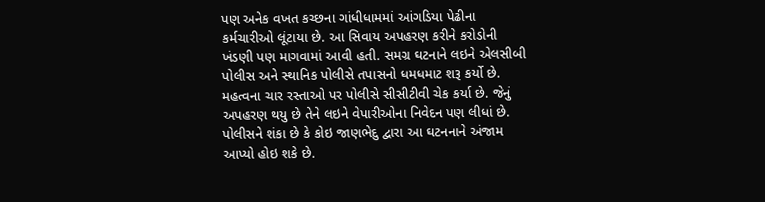પણ અનેક વખત કચ્છના ગાંધીધામમાં આંગડિયા પેઢીના કર્મચારીઓ લૂંટાયા છે. આ સિવાય અપહરણ કરીને કરોડોની ખંડણી પણ માગવામાં આવી હતી. સમગ્ર ઘટનાને લઇને એલસીબી પોલીસ અને સ્થાનિક પોલીસે તપાસનો ધમધમાટ શરૂ કર્યો છે. મહત્વના ચાર રસ્તાઓ પર પોલીસે સીસીટીવી ચેક કર્યા છે. જેનું અપહરણ થયુ છે તેને લઇને વેપારીઓના નિવેદન પણ લીધાં છે. પોલીસને શંકા છે કે કોઇ જાણભેદુ દ્વારા આ ઘટનનાને અંજામ આપ્યો હોઇ શકે છે.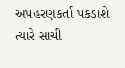અપહરણકર્તા પકડાશે ત્યારે સાચી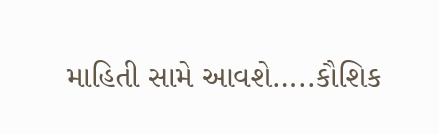માહિતી સામે આવશે…..કૌશિક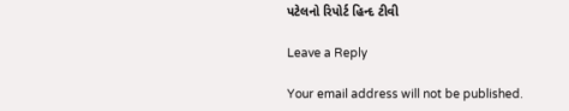પટેલનો રિપોર્ટ હિન્દ ટીવી

Leave a Reply

Your email address will not be published.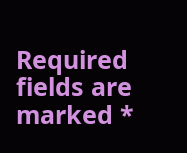Required fields are marked *